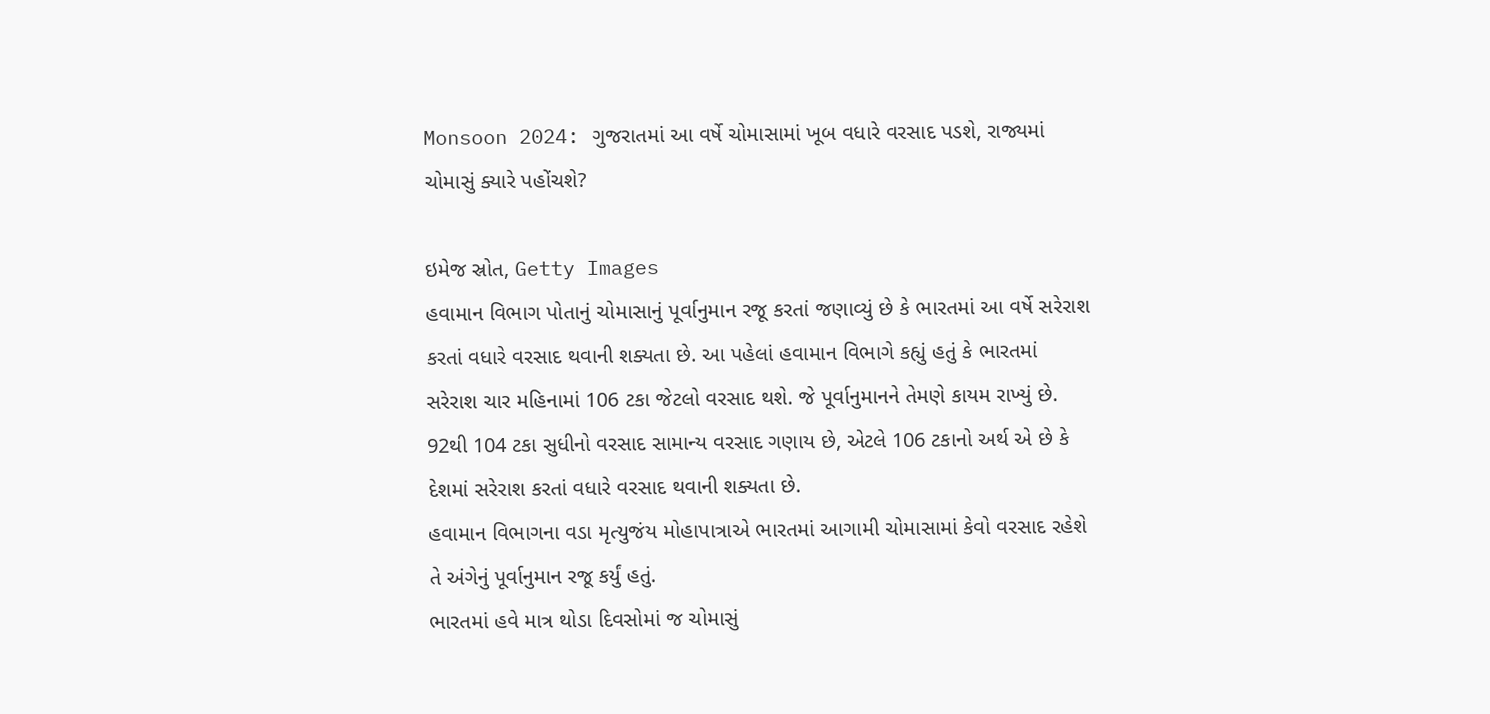Monsoon 2024: ગુજરાતમાં આ વર્ષે ચોમાસામાં ખૂબ વધારે વરસાદ પડશે, રાજ્યમાં ચોમાસું ક્યારે પહોંચશે?

ઇમેજ સ્રોત, Getty Images
હવામાન વિભાગ પોતાનું ચોમાસાનું પૂર્વાનુમાન રજૂ કરતાં જણાવ્યું છે કે ભારતમાં આ વર્ષે સરેરાશ કરતાં વધારે વરસાદ થવાની શક્યતા છે. આ પહેલાં હવામાન વિભાગે કહ્યું હતું કે ભારતમાં સરેરાશ ચાર મહિનામાં 106 ટકા જેટલો વરસાદ થશે. જે પૂર્વાનુમાનને તેમણે કાયમ રાખ્યું છે.
92થી 104 ટકા સુધીનો વરસાદ સામાન્ય વરસાદ ગણાય છે, એટલે 106 ટકાનો અર્થ એ છે કે દેશમાં સરેરાશ કરતાં વધારે વરસાદ થવાની શક્યતા છે.
હવામાન વિભાગના વડા મૃત્યુજંય મોહાપાત્રાએ ભારતમાં આગામી ચોમાસામાં કેવો વરસાદ રહેશે તે અંગેનું પૂર્વાનુમાન રજૂ કર્યું હતું.
ભારતમાં હવે માત્ર થોડા દિવસોમાં જ ચોમાસું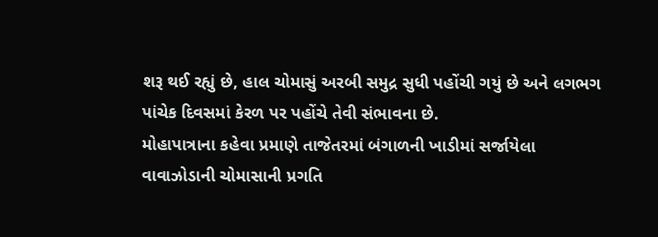શરૂ થઈ રહ્યું છે, હાલ ચોમાસું અરબી સમુદ્ર સુધી પહોંચી ગયું છે અને લગભગ પાંચેક દિવસમાં કેરળ પર પહોંચે તેવી સંભાવના છે.
મોહાપાત્રાના કહેવા પ્રમાણે તાજેતરમાં બંગાળની ખાડીમાં સર્જાયેલા વાવાઝોડાની ચોમાસાની પ્રગતિ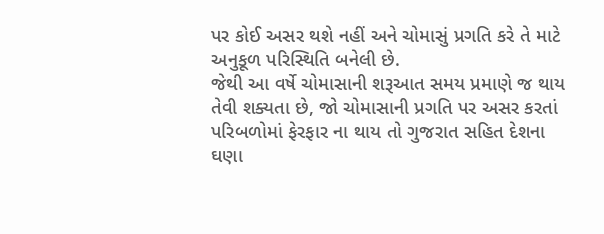પર કોઈ અસર થશે નહીં અને ચોમાસું પ્રગતિ કરે તે માટે અનુકૂળ પરિસ્થિતિ બનેલી છે.
જેથી આ વર્ષે ચોમાસાની શરૂઆત સમય પ્રમાણે જ થાય તેવી શક્યતા છે, જો ચોમાસાની પ્રગતિ પર અસર કરતાં પરિબળોમાં ફેરફાર ના થાય તો ગુજરાત સહિત દેશના ઘણા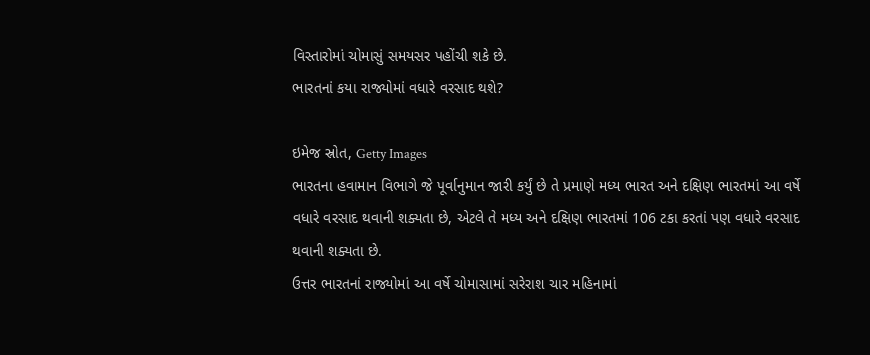વિસ્તારોમાં ચોમાસું સમયસર પહોંચી શકે છે.
ભારતનાં કયા રાજ્યોમાં વધારે વરસાદ થશે?

ઇમેજ સ્રોત, Getty Images
ભારતના હવામાન વિભાગે જે પૂર્વાનુમાન જારી કર્યું છે તે પ્રમાણે મધ્ય ભારત અને દક્ષિણ ભારતમાં આ વર્ષે વધારે વરસાદ થવાની શક્યતા છે, એટલે તે મધ્ય અને દક્ષિણ ભારતમાં 106 ટકા કરતાં પણ વધારે વરસાદ થવાની શક્યતા છે.
ઉત્તર ભારતનાં રાજ્યોમાં આ વર્ષે ચોમાસામાં સરેરાશ ચાર મહિનામાં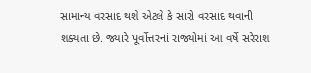સામાન્ય વરસાદ થશે એટલે કે સારો વરસાદ થવાની શક્યતા છે. જ્યારે પૂર્વોત્તરનાં રાજ્યોમાં આ વર્ષે સરેરાશ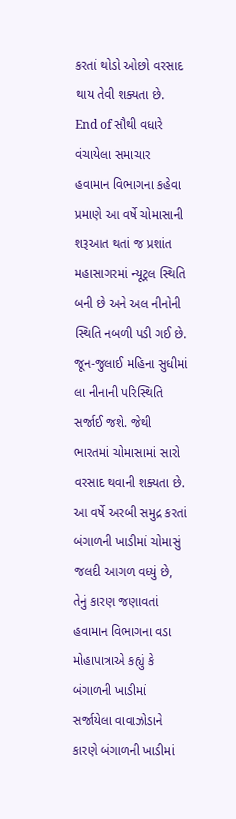કરતાં થોડો ઓછો વરસાદ થાય તેવી શક્યતા છે.
End of સૌથી વધારે વંચાયેલા સમાચાર
હવામાન વિભાગના કહેવા પ્રમાણે આ વર્ષે ચોમાસાની શરૂઆત થતાં જ પ્રશાંત મહાસાગરમાં ન્યૂટ્રલ સ્થિતિ બની છે અને અલ નીનોની સ્થિતિ નબળી પડી ગઈ છે. જૂન-જુલાઈ મહિના સુધીમાં લા નીનાની પરિસ્થિતિ સર્જાઈ જશે. જેથી ભારતમાં ચોમાસામાં સારો વરસાદ થવાની શક્યતા છે.
આ વર્ષે અરબી સમુદ્ર કરતાં બંગાળની ખાડીમાં ચોમાસું જલદી આગળ વધ્યું છે, તેનું કારણ જણાવતાં હવામાન વિભાગના વડા મોહાપાત્રાએ કહ્યું કે બંગાળની ખાડીમાં સર્જાયેલા વાવાઝોડાને કારણે બંગાળની ખાડીમાં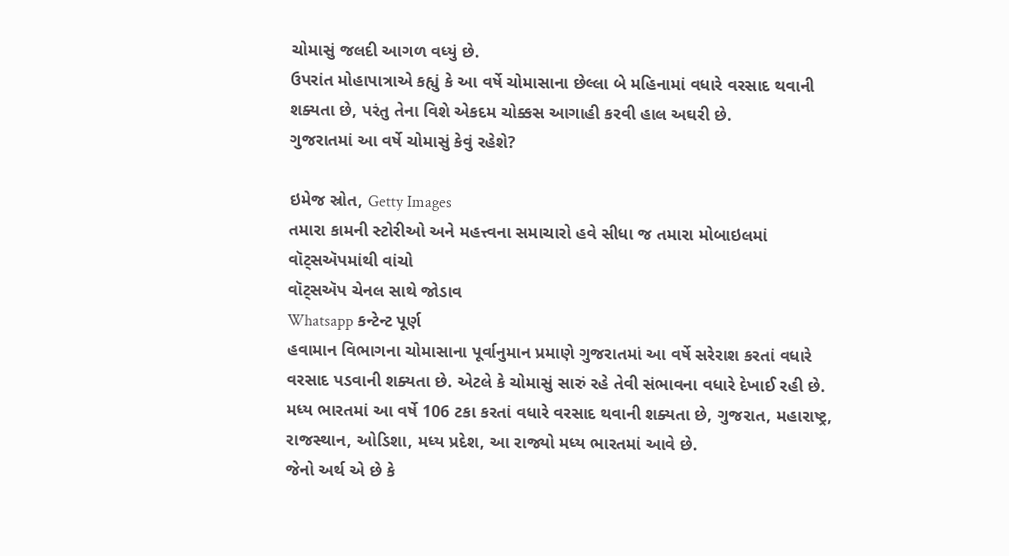ચોમાસું જલદી આગળ વધ્યું છે.
ઉપરાંત મોહાપાત્રાએ કહ્યું કે આ વર્ષે ચોમાસાના છેલ્લા બે મહિનામાં વધારે વરસાદ થવાની શક્યતા છે, પરંતુ તેના વિશે એકદમ ચોક્કસ આગાહી કરવી હાલ અઘરી છે.
ગુજરાતમાં આ વર્ષે ચોમાસું કેવું રહેશે?

ઇમેજ સ્રોત, Getty Images
તમારા કામની સ્ટોરીઓ અને મહત્ત્વના સમાચારો હવે સીધા જ તમારા મોબાઇલમાં વૉટ્સઍપમાંથી વાંચો
વૉટ્સઍપ ચેનલ સાથે જોડાવ
Whatsapp કન્ટેન્ટ પૂર્ણ
હવામાન વિભાગના ચોમાસાના પૂર્વાનુમાન પ્રમાણે ગુજરાતમાં આ વર્ષે સરેરાશ કરતાં વધારે વરસાદ પડવાની શક્યતા છે. એટલે કે ચોમાસું સારું રહે તેવી સંભાવના વધારે દેખાઈ રહી છે.
મધ્ય ભારતમાં આ વર્ષે 106 ટકા કરતાં વધારે વરસાદ થવાની શક્યતા છે, ગુજરાત, મહારાષ્ટ્ર, રાજસ્થાન, ઓડિશા, મધ્ય પ્રદેશ, આ રાજ્યો મધ્ય ભારતમાં આવે છે.
જેનો અર્થ એ છે કે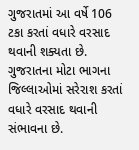ગુજરાતમાં આ વર્ષે 106 ટકા કરતાં વધારે વરસાદ થવાની શક્યતા છે. ગુજરાતના મોટા ભાગના જિલ્લાઓમાં સરેરાશ કરતાં વધારે વરસાદ થવાની સંભાવના છે.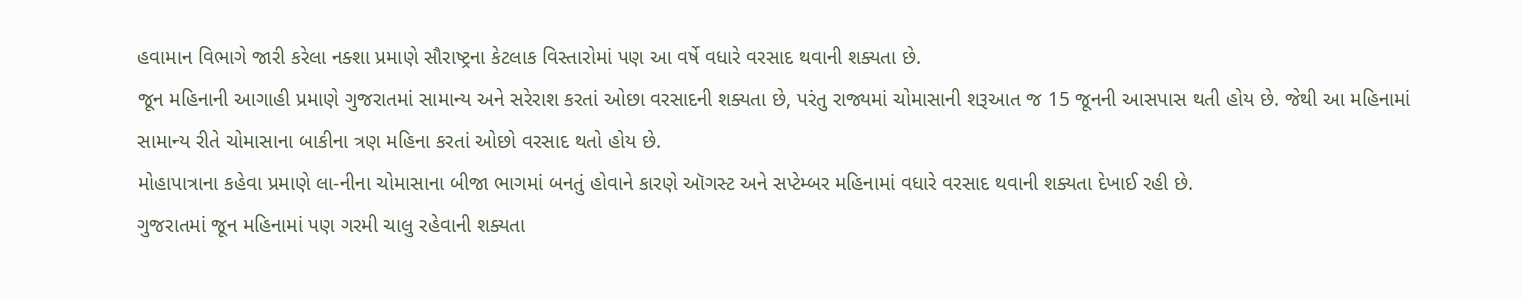હવામાન વિભાગે જારી કરેલા નક્શા પ્રમાણે સૌરાષ્ટ્રના કેટલાક વિસ્તારોમાં પણ આ વર્ષે વધારે વરસાદ થવાની શક્યતા છે.
જૂન મહિનાની આગાહી પ્રમાણે ગુજરાતમાં સામાન્ય અને સરેરાશ કરતાં ઓછા વરસાદની શક્યતા છે, પરંતુ રાજ્યમાં ચોમાસાની શરૂઆત જ 15 જૂનની આસપાસ થતી હોય છે. જેથી આ મહિનામાં સામાન્ય રીતે ચોમાસાના બાકીના ત્રણ મહિના કરતાં ઓછો વરસાદ થતો હોય છે.
મોહાપાત્રાના કહેવા પ્રમાણે લા-નીના ચોમાસાના બીજા ભાગમાં બનતું હોવાને કારણે ઑગસ્ટ અને સપ્ટેમ્બર મહિનામાં વધારે વરસાદ થવાની શક્યતા દેખાઈ રહી છે.
ગુજરાતમાં જૂન મહિનામાં પણ ગરમી ચાલુ રહેવાની શક્યતા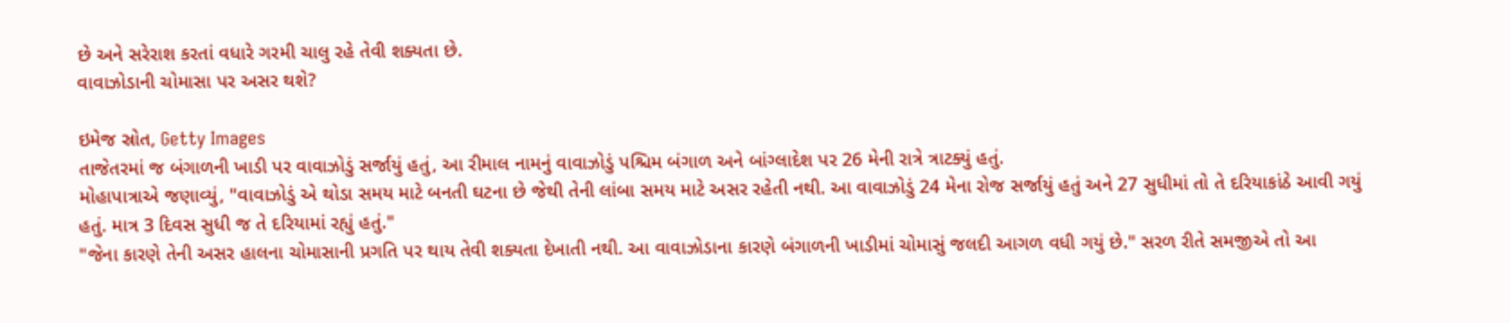છે અને સરેરાશ કરતાં વધારે ગરમી ચાલુ રહે તેવી શક્યતા છે.
વાવાઝોડાની ચોમાસા પર અસર થશે?

ઇમેજ સ્રોત, Getty Images
તાજેતરમાં જ બંગાળની ખાડી પર વાવાઝોડું સર્જાયું હતું, આ રીમાલ નામનું વાવાઝોડું પશ્ચિમ બંગાળ અને બાંગ્લાદેશ પર 26 મેની રાત્રે ત્રાટક્યું હતું.
મોહાપાત્રાએ જણાવ્યું, "વાવાઝોડું એ થોડા સમય માટે બનતી ઘટના છે જેથી તેની લાંબા સમય માટે અસર રહેતી નથી. આ વાવાઝોડું 24 મેના રોજ સર્જાયું હતું અને 27 સુધીમાં તો તે દરિયાકાંઠે આવી ગયું હતું. માત્ર 3 દિવસ સુધી જ તે દરિયામાં રહ્યું હતું."
"જેના કારણે તેની અસર હાલના ચોમાસાની પ્રગતિ પર થાય તેવી શક્યતા દેખાતી નથી. આ વાવાઝોડાના કારણે બંગાળની ખાડીમાં ચોમાસું જલદી આગળ વધી ગયું છે." સરળ રીતે સમજીએ તો આ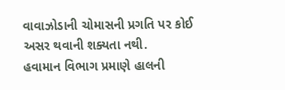વાવાઝોડાની ચોમાસની પ્રગતિ પર કોઈ અસર થવાની શક્યતા નથી.
હવામાન વિભાગ પ્રમાણે હાલની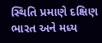સ્થિતિ પ્રમાણે દક્ષિણ ભારત અને મધ્ય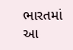ભારતમાં આ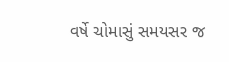વર્ષે ચોમાસું સમયસર જ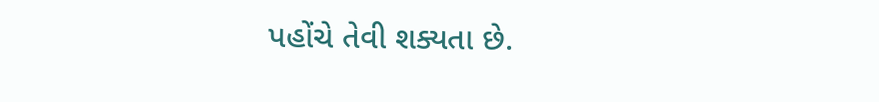પહોંચે તેવી શક્યતા છે.